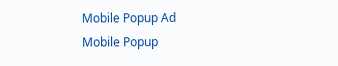Mobile Popup Ad
Mobile Popup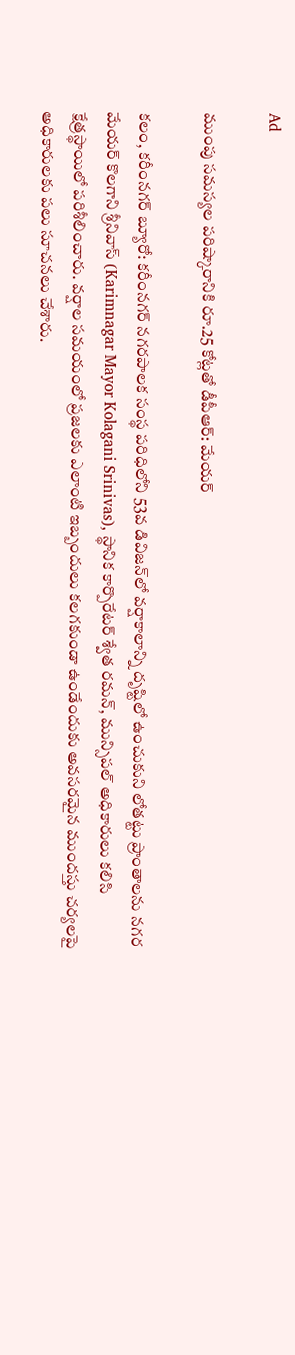Ad

ముంపు సమస్యల పరిష్కారానికి రూ.25 కోట్లతో డీపీఆర్: మేయర్

కలం, కరీంనగర్ బ్యూరో: కరీంనగర్ నగరపాలక సంస్థ పరిధిలోని 53వ డివిజన్‌లో వర్షాకాలాన్ని దృష్టిలో ఉంచుకుని లోతట్టు ప్రాంతాలను నగర మేయర్ కొలగాని శ్రీనివాస్ (Karimnagar Mayor Kolagani Srinivas), స్థానిక కార్పొరేటర్ శ్వేత రమన్, మున్సిపల్ అధికారులు కలిసి క్షేత్రస్థాయిలో పరిశీలించారు. వర్షాల సమయంలో ప్రజలకు ఎలాంటి ఇబ్బందులు కలగకుండా ఉండేందుకు అవసరమైన ముందస్తు చర్యలపై అధికారులకు పలు సూచనలు చేశారు.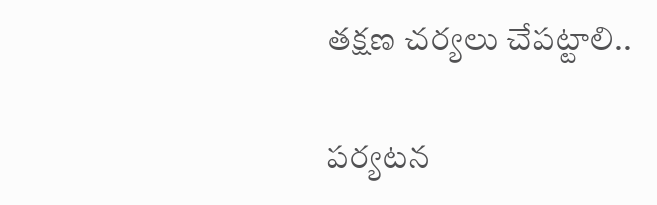తక్షణ చర్యలు చేపట్టాలి..

పర్యటన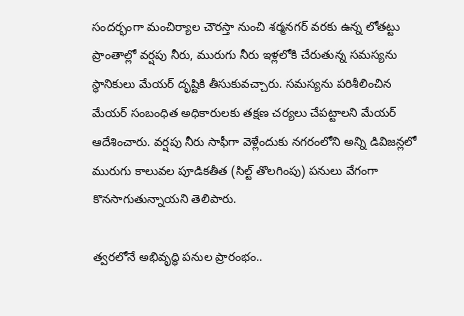సందర్భంగా మంచిర్యాల చౌరస్తా నుంచి శర్మనగర్ వరకు ఉన్న లోతట్టు ప్రాంతాల్లో వర్షపు నీరు, మురుగు నీరు ఇళ్లలోకి చేరుతున్న సమస్యను స్థానికులు మేయర్ దృష్టికి తీసుకువచ్చారు. సమస్యను పరిశీలించిన మేయర్ సంబంధిత అధికారులకు తక్షణ చర్యలు చేపట్టాలని మేయర్ ఆదేశించారు. వర్షపు నీరు సాఫీగా వెళ్లేందుకు నగరంలోని అన్ని డివిజన్లలో మురుగు కాలువల పూడికతీత (సిల్ట్ తొలగింపు) పనులు వేగంగా కొనసాగుతున్నాయని తెలిపారు.

త్వరలోనే అభివృద్ధి పనుల ప్రారంభం..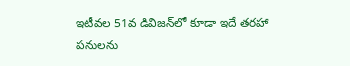ఇటీవల 51వ డివిజన్‌లో కూడా ఇదే తరహా పనులను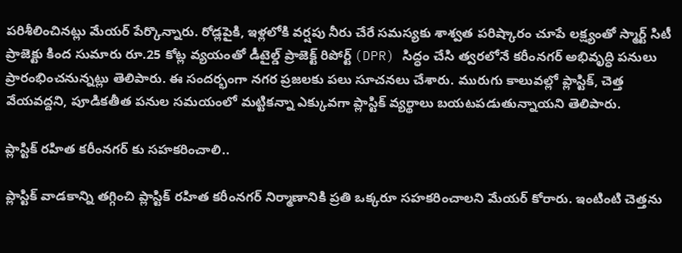పరిశీలించినట్లు మేయర్ పేర్కొన్నారు. రోడ్లపైకి, ఇళ్లలోకి వర్షపు నీరు చేరే సమస్యకు శాశ్వత పరిష్కారం చూపే లక్ష్యంతో స్మార్ట్ సిటీ ప్రాజెక్టు కింద సుమారు రూ.25 కోట్ల వ్యయంతో డీటైల్డ్ ప్రాజెక్ట్ రిపోర్ట్ (DPR) సిద్ధం చేసి త్వరలోనే కరీంనగర్ అభివృద్ధి పనులు ప్రారంభించనున్నట్లు తెలిపారు. ఈ సందర్భంగా నగర ప్రజలకు పలు సూచనలు చేశారు. మురుగు కాలువల్లో ప్లాస్టిక్, చెత్త వేయవద్దని, పూడికతీత పనుల సమయంలో మట్టికన్నా ఎక్కువగా ప్లాస్టిక్ వ్యర్థాలు బయటపడుతున్నాయని తెలిపారు.

ప్లాస్టిక్ రహిత కరీంనగర్ కు సహకరించాలి..

ప్లాస్టిక్ వాడకాన్ని తగ్గించి ప్లాస్టిక్ రహిత కరీంనగర్ నిర్మాణానికి ప్రతి ఒక్కరూ సహకరించాలని మేయర్ కోరారు. ఇంటింటి చెత్తను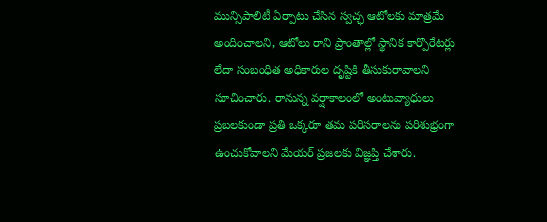మున్సిపాలిటీ ఏర్పాటు చేసిన స్వచ్ఛ ఆటోలకు మాత్రమే అందించాలని, ఆటోలు రాని ప్రాంతాల్లో స్థానిక కార్పొరేటర్లు లేదా సంబంధిత అధికారుల దృష్టికి తీసుకురావాలని సూచించారు. రానున్న వర్షాకాలంలో అంటువ్యాధులు ప్రబలకుండా ప్రతి ఒక్కరూ తమ పరిసరాలను పరిశుభ్రంగా ఉంచుకోవాలని మేయర్ ప్రజలకు విజ్ఞప్తి చేశారు.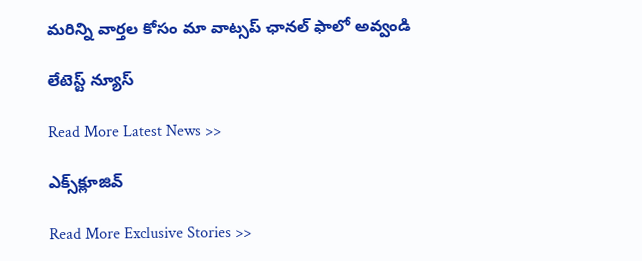మ‌రిన్ని వార్త‌ల కోసం మా వాట్స‌ప్ ఛాన‌ల్ ఫాలో అవ్వండి

లేటెస్ట్ న్యూస్‌

Read More Latest News >>

ఎక్స్‌క్లూజివ్‌

Read More Exclusive Stories >>